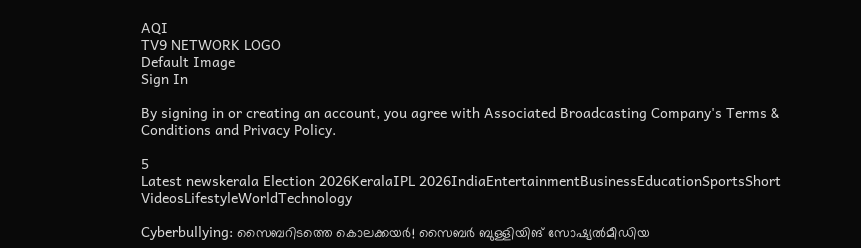AQI
TV9 NETWORK LOGO
Default Image
Sign In

By signing in or creating an account, you agree with Associated Broadcasting Company's Terms & Conditions and Privacy Policy.

5
Latest newskerala Election 2026KeralaIPL 2026IndiaEntertainmentBusinessEducationSportsShort VideosLifestyleWorldTechnology

Cyberbullying: സൈബറിടത്തെ കൊലക്കയർ! സൈബര്‍ ബുള്ളിയിങ് സോഷ്യല്‍മീഡിയ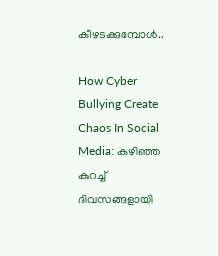കീഴടക്കുമ്പോൾ..

How Cyber Bullying Create Chaos In Social Media: കഴിഞ്ഞ കുറച്ച് ദിവസങ്ങളായി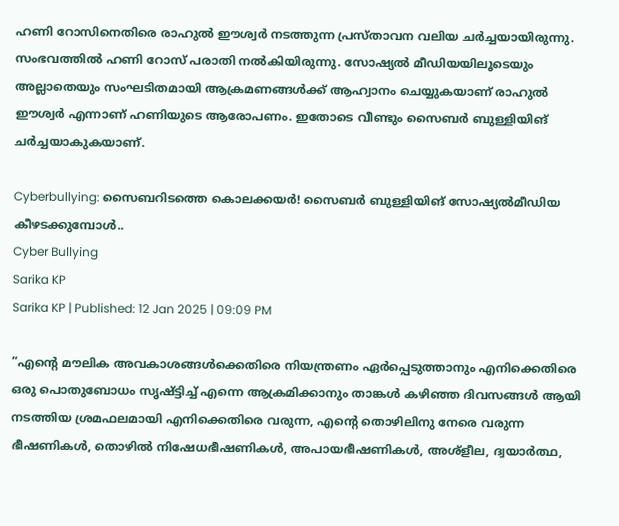ഹണി റോസിനെതിരെ രാഹുൽ ഈശ്വർ നടത്തുന്ന പ്രസ്താവന വലിയ ചർ‌ച്ചയായിരുന്നു. സംഭവത്തിൽ ഹണി റോസ് പരാതി നൽകിയിരുന്നു. സോഷ്യൽ മീഡിയയിലൂടെയും അല്ലാതെയും സംഘടിതമായി ആക്രമണങ്ങൾക്ക് ആഹ്വാനം ചെയ്യുകയാണ് രാഹുൽ ഈശ്വർ എന്നാണ് ഹണിയുടെ ആരോപണം. ഇതോടെ വീണ്ടും സൈബർ ബുള്ളിയിങ് ചർച്ചയാകുകയാണ്.

Cyberbullying: സൈബറിടത്തെ കൊലക്കയർ! സൈബര്‍ ബുള്ളിയിങ് സോഷ്യല്‍മീഡിയ കീഴടക്കുമ്പോൾ..
Cyber Bullying
Sarika KP
Sarika KP | Published: 12 Jan 2025 | 09:09 PM

”എന്റെ മൗലിക അവകാശങ്ങൾക്കെതിരെ നിയന്ത്രണം ഏർപ്പെടുത്താനും എനിക്കെതിരെ ഒരു പൊതുബോധം സൃഷ്ട്ടിച്ച് എന്നെ ആക്രമിക്കാനും താങ്കൾ കഴിഞ്ഞ ദിവസങ്ങൾ ആയി നടത്തിയ ശ്രമഫലമായി എനിക്കെതിരെ വരുന്ന, എന്റെ തൊഴിലിനു നേരെ വരുന്ന ഭീഷണികൾ, തൊഴിൽ നിഷേധഭീഷണികൾ, അപായഭീഷണികൾ, അശ്ളീല, ദ്വയാർത്ഥ,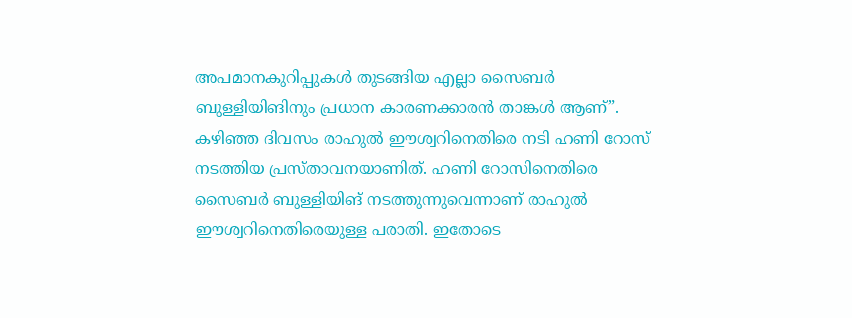അപമാനകുറിപ്പുകൾ തുടങ്ങിയ എല്ലാ സൈബർ ബുള്ളിയിങിനും പ്രധാന കാരണക്കാരൻ താങ്കൾ ആണ്”. കഴിഞ്ഞ ദിവസം രാഹുൽ ഈശ്വറിനെതിരെ നടി ഹണി റോസ് നടത്തിയ പ്രസ്താവനയാണിത്. ഹണി റോസിനെതിരെ സൈബർ ബുള്ളിയിങ് നടത്തുന്നുവെന്നാണ് രാഹുൽ ഈശ്വറിനെതിരെയുള്ള പരാതി. ഇതോടെ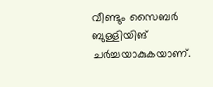വീണ്ടും സൈബർ ബുള്ളിയിങ് ചർച്ചയാകുകയാണ്.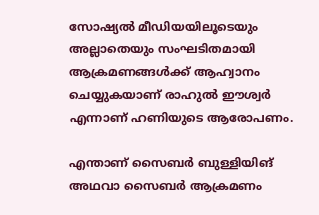സോഷ്യൽ മീഡിയയിലൂടെയും അല്ലാതെയും സംഘടിതമായി ആക്രമണങ്ങൾക്ക് ആഹ്വാനം ചെയ്യുകയാണ് രാഹുൽ ഈശ്വർ എന്നാണ് ഹണിയുടെ ആരോപണം.

എന്താണ് സൈബർ ബുള്ളിയിങ് അഥവാ സൈബർ ആക്രമണം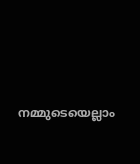നമ്മുടെയെല്ലാം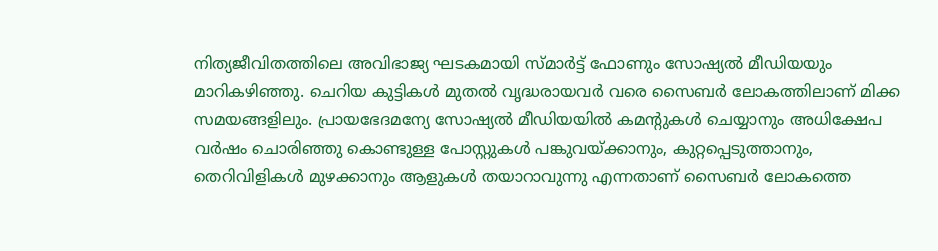നിത്യജീവിതത്തിലെ അവിഭാജ്യ ഘടകമായി സ്മാർട്ട് ഫോണും സോഷ്യൽ മീഡിയയും മാറികഴിഞ്ഞു. ചെറിയ കുട്ടികൾ മുതൽ വൃദ്ധരായവർ വരെ സൈബർ ലോകത്തിലാണ് മിക്ക സമയങ്ങളിലും. പ്രായഭേദമന്യേ സോഷ്യൽ മീഡിയയിൽ കമൻ്റുകൾ ചെയ്യാനും അധിക്ഷേപ വർഷം ചൊരിഞ്ഞു കൊണ്ടുള്ള പോസ്റ്റുകൾ പങ്കുവയ്ക്കാനും, കുറ്റപ്പെടുത്താനും, തെറിവിളികൾ മുഴക്കാനും ആളുകൾ തയാറാവുന്നു എന്നതാണ് സൈബർ ലോകത്തെ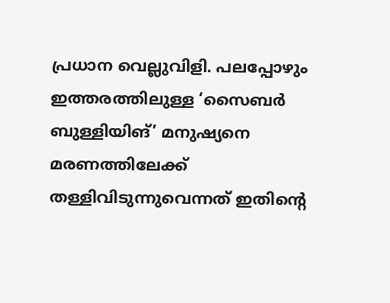പ്രധാന വെല്ലുവിളി. പലപ്പോഴും ഇത്തരത്തിലുള്ള ‘സൈബർ ബുള്ളിയിങ്’ മനുഷ്യനെ മരണത്തിലേക്ക് തള്ളിവിടുന്നുവെന്നത് ഇതിന്റെ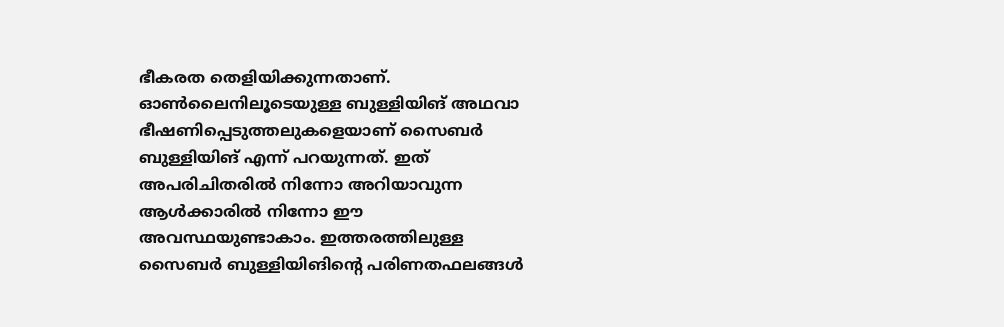ഭീകരത തെളിയിക്കുന്നതാണ്. ഓൺലൈനിലൂടെയുള്ള ബുള്ളിയിങ് അഥവാ ഭീഷണിപ്പെടുത്തലുകളെയാണ് സൈബർ ബുള്ളിയിങ് എന്ന് പറയുന്നത്. ഇത് അപരിചിതരിൽ നിന്നോ അറിയാവുന്ന ആൾക്കാരിൽ നിന്നോ ഈ അവസ്ഥയുണ്ടാകാം. ഇത്തരത്തിലുള്ള സൈബർ ബുള്ളിയിങിന്റെ പരിണതഫലങ്ങൾ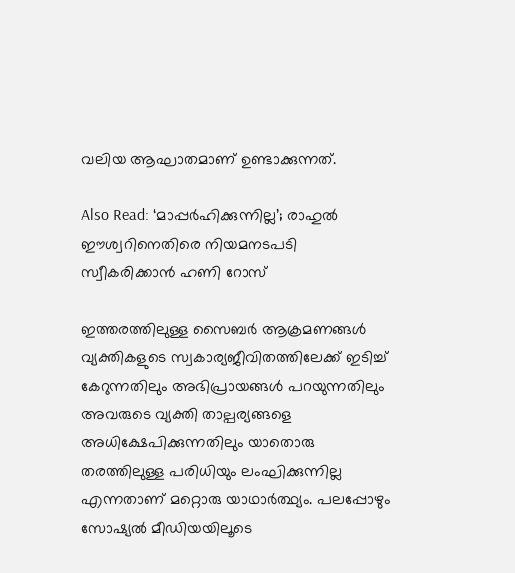വലിയ ആഘാതമാണ് ഉണ്ടാക്കുന്നത്.

Also Read: ‘മാപ്പർഹിക്കുന്നില്ല’; രാഹുൽ ഈശ്വറിനെതിരെ നിയമനടപടി സ്വീകരിക്കാൻ ഹണി റോസ്

ഇത്തരത്തിലുള്ള സൈബർ ആക്രമണങ്ങൾ വ്യക്തികളുടെ സ്വകാര്യജീവിതത്തിലേക്ക് ഇടിച്ച് കേറുന്നതിലും അഭിപ്രായങ്ങൾ പറയുന്നതിലും അവരുടെ വ്യക്തി താല്പര്യങ്ങളെ അധിക്ഷേപിക്കുന്നതിലും യാതൊരു തരത്തിലുള്ള പരിധിയും ലംഘിക്കുന്നില്ല എന്നതാണ് മറ്റൊരു യാഥാർത്ഥ്യം. പലപ്പോഴും സോഷ്യൽ മീഡിയയിലൂടെ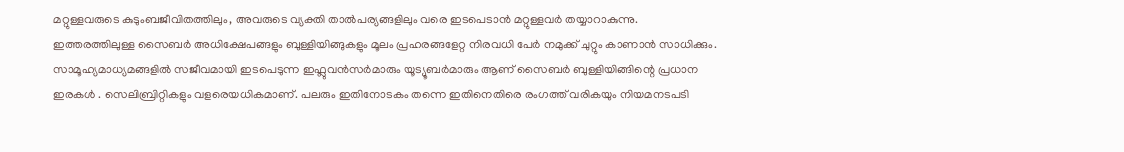മറ്റുള്ളവരുടെ കുടുംബജീവിതത്തിലും, അവരുടെ വ്യക്തി താൽപര്യങ്ങളിലും വരെ ഇടപെടാൻ മറ്റുള്ളവർ തയ്യാറാകുന്നു. ഇത്തരത്തിലുള്ള സൈബർ അധിക്ഷേപങ്ങളും ബുള്ളിയിങ്ങുകളും മൂലം പ്രഹരങ്ങളേറ്റ നിരവധി പേർ നമുക്ക് ചുറ്റും കാണാൻ സാധിക്കും. സാമൂഹ്യമാധ്യമങ്ങളിൽ സജീവമായി ഇടപെടുന്ന ഇഫ്ലുവൻസർമാരും യൂട്യൂബർമാരും ആണ് സൈബർ ബുള്ളിയിങ്ങിന്റെ പ്രധാന ഇരകൾ . സെലിബ്രിറ്റികളും വളരെയധികമാണ്. പലരും ഇതിനോടകം തന്നെ ഇതിനെതിരെ രംഗത്ത് വരികയും നിയമനടപടി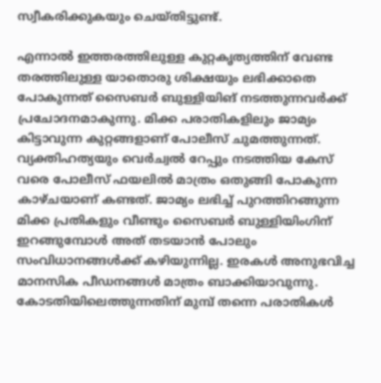സ്വീകരിക്കുകയും ചെയ്തിട്ടുണ്ട്.

എന്നാൽ ഇത്തരത്തിലുള്ള കുറ്റകൃത്യത്തിന് വേണ്ട തരത്തിലുള്ള യാതൊരു ശിക്ഷയും ലഭിക്കാതെ പോകുന്നത് സൈബർ ബുള്ളിയിങ് നടത്തുന്നവർക്ക് പ്രചോദനമാകുന്നു. മിക്ക പരാതികളിലും ജാമ്യം കിട്ടാവുന്ന കുറ്റങ്ങളാണ് പോലീസ് ചുമത്തുന്നത്. വ്യക്തിഹത്യയും വെര്‍ച്വല്‍ റേപ്പും നടത്തിയ കേസ് വരെ പോലീസ് ഫയലിൽ മാത്രം ഒതുങ്ങി പോകുന്ന കാഴ്ചയാണ് കണ്ടത്. ജാമ്യം ലഭിച്ച് പുറത്തിറങ്ങുന്ന മിക്ക പ്രതികളും വീണ്ടും സൈബര്‍ ബുള്ളിയിംഗിന് ഇറങ്ങുമ്പോള്‍ അത് തടയാന്‍ പോലും സംവിധാനങ്ങള്‍ക്ക് കഴിയുന്നില്ല. ഇരകള്‍ അനുഭവിച്ച മാനസിക പീഡനങ്ങള്‍ മാത്രം ബാക്കിയാവുന്നു. കോടതിയിലെത്തുന്നതിന് മുമ്പ് തന്നെ പരാതികള്‍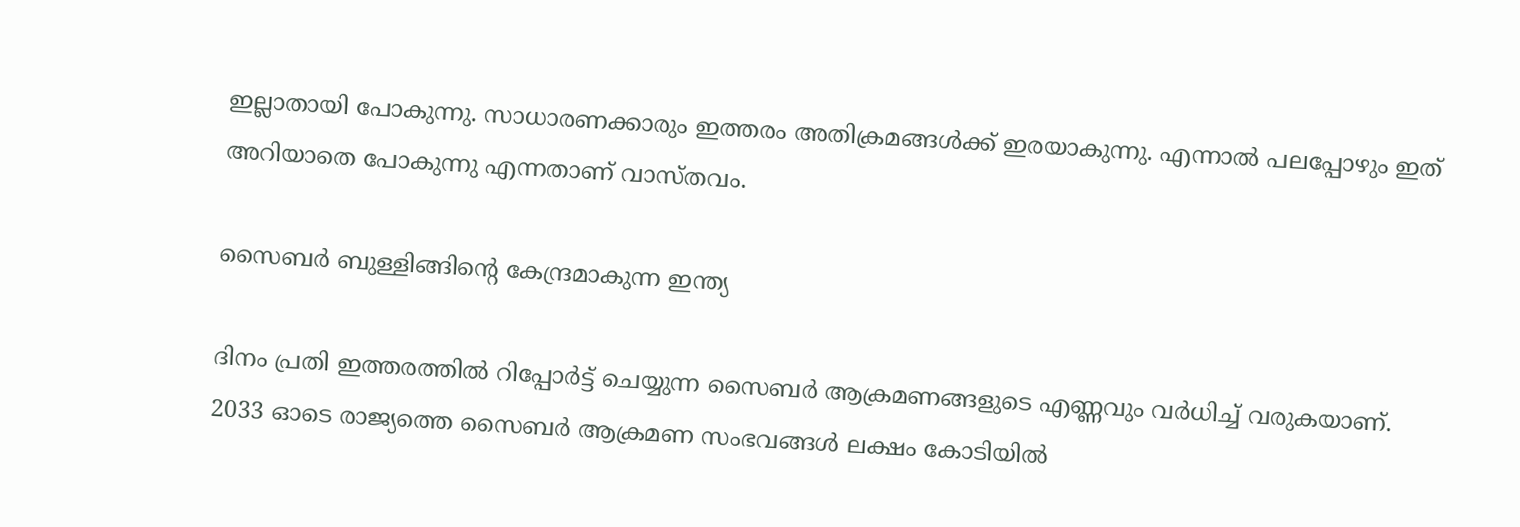ഇല്ലാതായി പോകുന്നു. സാധാരണക്കാരും ഇത്തരം അതിക്രമങ്ങൾക്ക് ഇരയാകുന്നു. എന്നാൽ പലപ്പോഴും ഇത് അറിയാതെ പോകുന്നു എന്നതാണ് വാസ്തവം.

സൈബര്‍ ബുള്ളിങ്ങിന്റെ കേന്ദ്രമാകുന്ന ഇന്ത്യ

ദിനം പ്രതി ഇത്തരത്തിൽ റിപ്പോർട്ട് ചെയ്യുന്ന സൈബര്‍ ആക്രമണങ്ങളുടെ എണ്ണവും വർധിച്ച് വരുകയാണ്. 2033 ഓടെ രാജ്യത്തെ സൈബര്‍ ആക്രമണ സംഭവങ്ങള്‍ ലക്ഷം കോടിയില്‍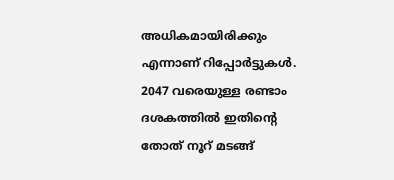അധികമായിരിക്കും എന്നാണ് റിപ്പോര്‍ട്ടുകള്‍. 2047 വരെയുള്ള രണ്ടാം ദശകത്തില്‍ ഇതിന്റെ തോത് നൂറ് മടങ്ങ്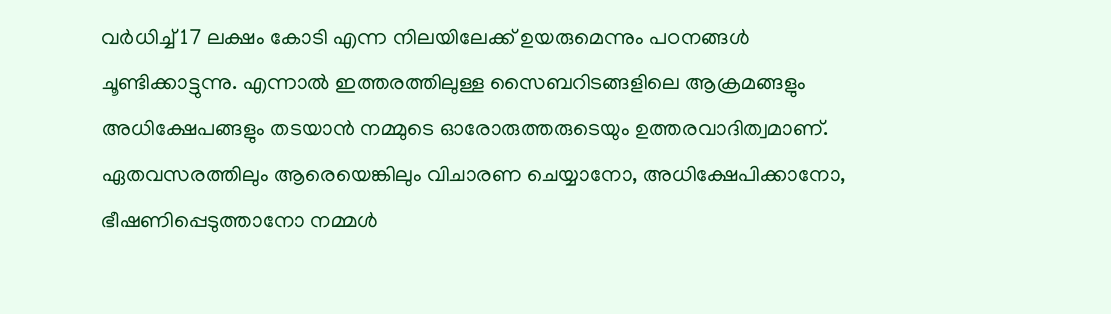വര്‍ധിച്ച് 17 ലക്ഷം കോടി എന്ന നിലയിലേക്ക് ഉയരുമെന്നും പഠനങ്ങള്‍ ചൂണ്ടിക്കാട്ടുന്നു. എന്നാൽ ഇത്തരത്തിലുള്ള സൈബറിടങ്ങളിലെ ആക്രമങ്ങളും അധിക്ഷേപങ്ങളും തടയാൻ നമ്മുടെ ഓരോരുത്തരുടെയും ഉത്തരവാദിത്വമാണ്. ഏതവസരത്തിലും ആരെയെങ്കിലും വിചാരണ ചെയ്യാനോ, അധിക്ഷേപിക്കാനോ, ഭീഷണിപ്പെടുത്താനോ നമ്മൾ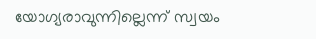യോഗ്യരാവുന്നില്ലെന്ന് സ്വയം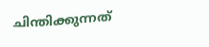ചിന്തിക്കുന്നത്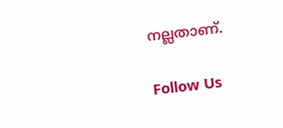നല്ലതാണ്.

Follow Us